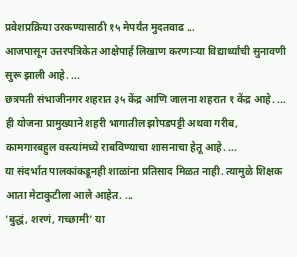प्रवेशप्रक्रिया उरकण्यासाठी १५ मेपर्यंत मुदतवाढ ...
आजपासून उत्तरपत्रिकेत आक्षेपार्ह लिखाण करणाऱ्या विद्यार्थ्यांची सुनावणी सुरू झाली आहे. ...
छत्रपती संभाजीनगर शहरात ३५ केंद्र आणि जालना शहरात १ केंद्र आहे. ...
ही योजना प्रामुख्याने शहरी भागातील झोपडपट्टी अथवा गरीब, कामगारबहुल वस्त्यांमध्ये राबविण्याचा शासनाचा हेतू आहे. ...
या संदर्भात पालकांकडूनही शाळांना प्रतिसाद मिळत नाही. त्यामुळे शिक्षक आता मेटाकुटीला आले आहेत. ...
‘बुद्धं, शरणं, गच्छामी’ या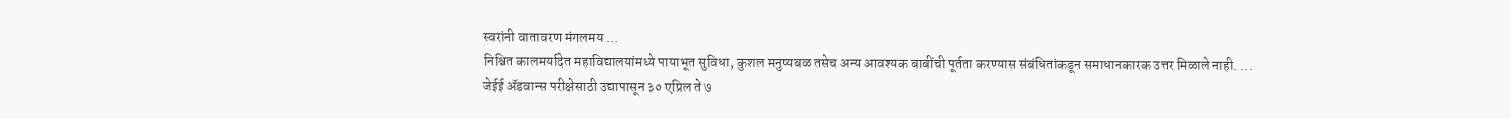स्वरांनी वातावरण मंगलमय ...
निश्चित कालमर्यादेत महाविद्यालयांमध्ये पायाभूत सुविधा, कुशल मनुष्यबळ तसेच अन्य आवश्यक बाबींची पूर्तता करण्यास संबंधितांकडून समाधानकारक उत्तर मिळाले नाही. ...
जेईई ॲडवान्स परीक्षेसाठी उद्यापासून ३० एप्रिल ते ७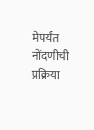मेपर्यंत नोंदणीची प्रक्रिया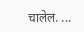चालेल. ...